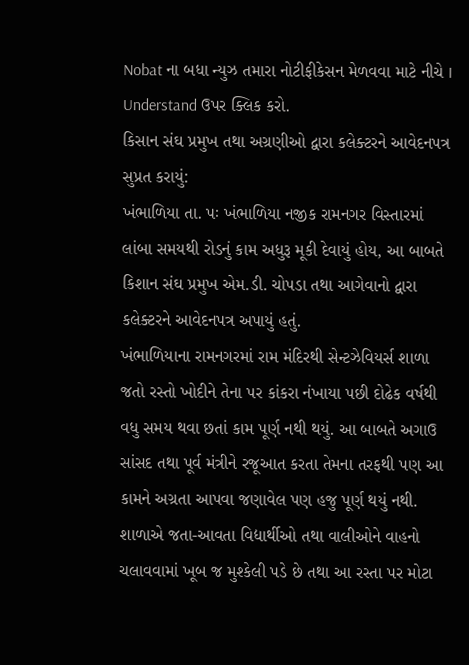Nobat ના બધા ન્યુઝ તમારા નોટીફીકેસન મેળવવા માટે નીચે I Understand ઉપર ક્લિક કરો.
કિસાન સંઘ પ્રમુખ તથા અગ્રણીઓ દ્વારા કલેક્ટરને આવેદનપત્ર સુપ્રત કરાયું:
ખંભાળિયા તા. પઃ ખંભાળિયા નજીક રામનગર વિસ્તારમાં લાંબા સમયથી રોડનું કામ અધુરૂ મૂકી દેવાયું હોય, આ બાબતે કિશાન સંઘ પ્રમુખ એમ.ડી. ચોપડા તથા આગેવાનો દ્વારા કલેક્ટરને આવેદનપત્ર અપાયું હતું.
ખંભાળિયાના રામનગરમાં રામ મંદિરથી સેન્ટઝેવિયર્સ શાળા જતો રસ્તો ખોદીને તેના પર કાંકરા નંખાયા પછી દોઢેક વર્ષથી વધુ સમય થવા છતાં કામ પૂર્ણ નથી થયું. આ બાબતે અગાઉ સાંસદ તથા પૂર્વ મંત્રીને રજૂઆત કરતા તેમના તરફથી પણ આ કામને અગ્રતા આપવા જણાવેલ પણ હજુ પૂર્ણ થયું નથી.
શાળાએ જતા-આવતા વિદ્યાર્થીઓ તથા વાલીઓને વાહનો ચલાવવામાં ખૂબ જ મુશ્કેલી પડે છે તથા આ રસ્તા પર મોટા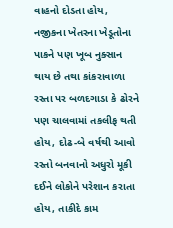વાહનો દોડતા હોય, નજીકના ખેતરના ખેડૂતોના પાકને પણ ખૂબ નુક્સાન થાય છે તથા કાંકરાવાળા રસ્તા પર બળદગાડા કે ઢોરને પણ ચાલવામાં તકલીફ થતી હોય, દોઢ-બે વર્ષથી આવો રસ્તો બનવાનો અધુરો મૂકી દઈને લોકોને પરેશાન કરાતા હોય, તાકીદે કામ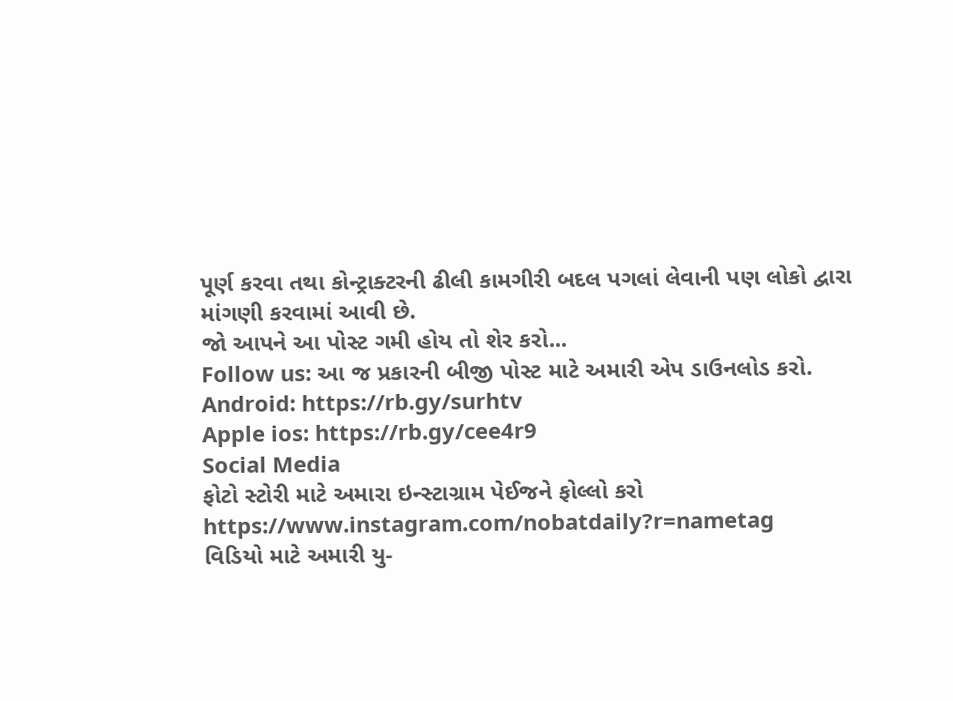પૂર્ણ કરવા તથા કોન્ટ્રાક્ટરની ઢીલી કામગીરી બદલ પગલાં લેવાની પણ લોકો દ્વારા માંગણી કરવામાં આવી છે.
જો આપને આ પોસ્ટ ગમી હોય તો શેર કરો...
Follow us: આ જ પ્રકારની બીજી પોસ્ટ માટે અમારી એપ ડાઉનલોડ કરો.
Android: https://rb.gy/surhtv
Apple ios: https://rb.gy/cee4r9
Social Media
ફોટો સ્ટોરી માટે અમારા ઇન્સ્ટાગ્રામ પેઈજને ફોલ્લો કરો
https://www.instagram.com/nobatdaily?r=nametag
વિડિયો માટે અમારી યુ-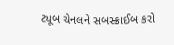ટ્યૂબ ચેનલને સબસ્ક્રાઈબ કરો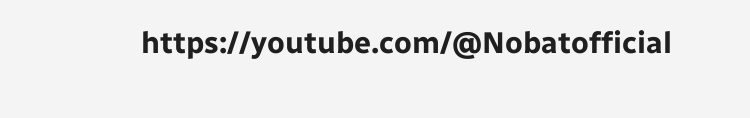https://youtube.com/@Nobatofficial